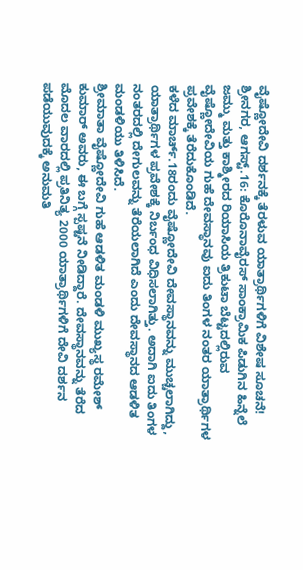ವೈಷ್ಣೋದೇವಿ ದರ್ಶನಕ್ಕೆ ತೆರಳುವ ಯಾತ್ರಾರ್ಥಿಗಳಿಗೆ ವಿಶೇಷ ಸೂಚನೆ!
ಶ್ರೀನಗರ, ಆಗಸ್ಟ್.16: ಕೊರೊನಾವೈರಸ್ ಸಾಂಕ್ರಾಮಿಕ ಪಿಡುಗಿನ ಹಿನ್ನೆಲೆ ಜಮ್ಮು ಮತ್ತು ಕಾಶ್ಮೀರದ ರಿಯಾಸಿಯ ತ್ರಿಕುಟಾ ಬೆಟ್ಟದಲ್ಲಿರುವ ವೈಷ್ಣೋದೇವಿಯ ಗುಹೆ ದೇವಸ್ಥಾನವು ಐದು ತಿಂಗಳ ನಂತರ ಯಾತ್ರಾರ್ಥಿಗಳ ಪ್ರವೇಶಕ್ಕೆ ತೆರೆದುಕೊಂಡಿದೆ.
ಕಳೆದ ಮಾರ್ಚ್.18ರಂದು ವೈಷ್ಣೋದೇವಿ ದೇವಸ್ಥಾನವನ್ನು ಮುಚ್ಚಲಾಗಿದ್ದು, ಯಾತ್ರಾರ್ಥಿಗಳ ಪ್ರವೇಶಕ್ಕೆ ನಿರ್ಬಂಧ ವಿಧಿಸಲಾಗಿತ್ತು. ಅದಾಗಿ ಐದು ತಿಂಗಳ ನಂತರದಲ್ಲಿ ದೇಗುಲವನ್ನು ತೆರೆಯಲಾಗಿದೆ ಎಂದು ದೇವಸ್ಥಾನದ ಆಡಳಿತ ಮಂಡಳಿಯು ತಿಳಿಸಿದೆ.
ಶ್ರೀಮಾತಾ ವೈಷ್ಣೋದೇವಿ ಗುಹೆ ಆಡಳಿತ ಮಂಡಳಿ ಮುಖ್ಯಸ್ಥ ರಮೇಶ್ ಕುಮಾರ್ ಅವರು, ಈ ಬಗ್ಗೆ ಸ್ಪಷ್ಟನೆ ನೀಡಿದ್ದಾರೆ. ದೇವಸ್ಥಾನವನ್ನು ತೆರೆದ ಮೊದಲ ವಾರದಲ್ಲಿ ಪ್ರತಿನಿತ್ಯ 2000 ಯಾತ್ರಾರ್ಥಿಗಳಿಗೆ ದೇವಿ ದರ್ಶನ ಪಡೆಯುವುದಕ್ಕೆ ಅನುಮತಿ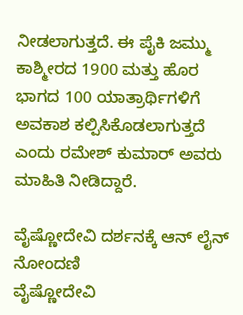ನೀಡಲಾಗುತ್ತದೆ. ಈ ಪೈಕಿ ಜಮ್ಮು ಕಾಶ್ಮೀರದ 1900 ಮತ್ತು ಹೊರ ಭಾಗದ 100 ಯಾತ್ರಾರ್ಥಿಗಳಿಗೆ ಅವಕಾಶ ಕಲ್ಪಿಸಿಕೊಡಲಾಗುತ್ತದೆ ಎಂದು ರಮೇಶ್ ಕುಮಾರ್ ಅವರು ಮಾಹಿತಿ ನೀಡಿದ್ದಾರೆ.

ವೈಷ್ಣೋದೇವಿ ದರ್ಶನಕ್ಕೆ ಆನ್ ಲೈನ್ ನೋಂದಣಿ
ವೈಷ್ಣೋದೇವಿ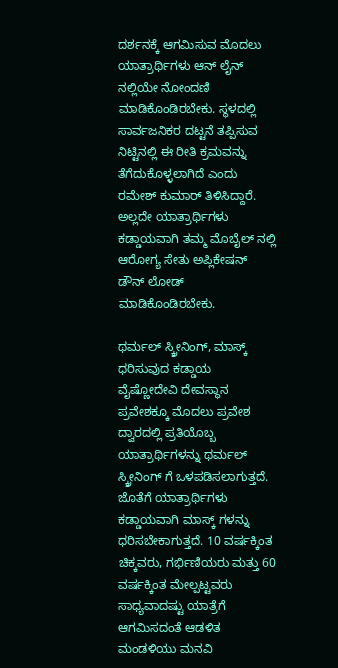ದರ್ಶನಕ್ಕೆ ಆಗಮಿಸುವ ಮೊದಲು ಯಾತ್ರಾರ್ಥಿಗಳು ಆನ್ ಲೈನ್ ನಲ್ಲಿಯೇ ನೋಂದಣಿ ಮಾಡಿಕೊಂಡಿರಬೇಕು. ಸ್ಥಳದಲ್ಲಿ ಸಾರ್ವಜನಿಕರ ದಟ್ಟನೆ ತಪ್ಪಿಸುವ ನಿಟ್ಟಿನಲ್ಲಿ ಈ ರೀತಿ ಕ್ರಮವನ್ನು ತೆಗೆದುಕೊಳ್ಳಲಾಗಿದೆ ಎಂದು ರಮೇಶ್ ಕುಮಾರ್ ತಿಳಿಸಿದ್ದಾರೆ. ಅಲ್ಲದೇ ಯಾತ್ರಾರ್ಥಿಗಳು ಕಡ್ಡಾಯವಾಗಿ ತಮ್ಮ ಮೊಬೈಲ್ ನಲ್ಲಿ ಆರೋಗ್ಯ ಸೇತು ಅಪ್ಲಿಕೇಷನ್ ಡೌನ್ ಲೋಡ್ ಮಾಡಿಕೊಂಡಿರಬೇಕು.

ಥರ್ಮಲ್ ಸ್ಕ್ರೀನಿಂಗ್, ಮಾಸ್ಕ್ ಧರಿಸುವುದ ಕಡ್ಡಾಯ
ವೈಷ್ಣೋದೇವಿ ದೇವಸ್ಥಾನ ಪ್ರವೇಶಕ್ಕೂ ಮೊದಲು ಪ್ರವೇಶ ದ್ವಾರದಲ್ಲಿ ಪ್ರತಿಯೊಬ್ಬ ಯಾತ್ರಾರ್ಥಿಗಳನ್ನು ಥರ್ಮಲ್ ಸ್ಕ್ರೀನಿಂಗ್ ಗೆ ಒಳಪಡಿಸಲಾಗುತ್ತದೆ. ಜೊತೆಗೆ ಯಾತ್ರಾರ್ಥಿಗಳು ಕಡ್ಡಾಯವಾಗಿ ಮಾಸ್ಕ್ ಗಳನ್ನು ಧರಿಸಬೇಕಾಗುತ್ತದೆ. 10 ವರ್ಷಕ್ಕಿಂತ ಚಿಕ್ಕವರು, ಗರ್ಭಿಣಿಯರು ಮತ್ತು 60 ವರ್ಷಕ್ಕಿಂತ ಮೇಲ್ಪಟ್ಟವರು ಸಾಧ್ಯವಾದಷ್ಟು ಯಾತ್ರೆಗೆ ಆಗಮಿಸದಂತೆ ಆಡಳಿತ ಮಂಡಳಿಯು ಮನವಿ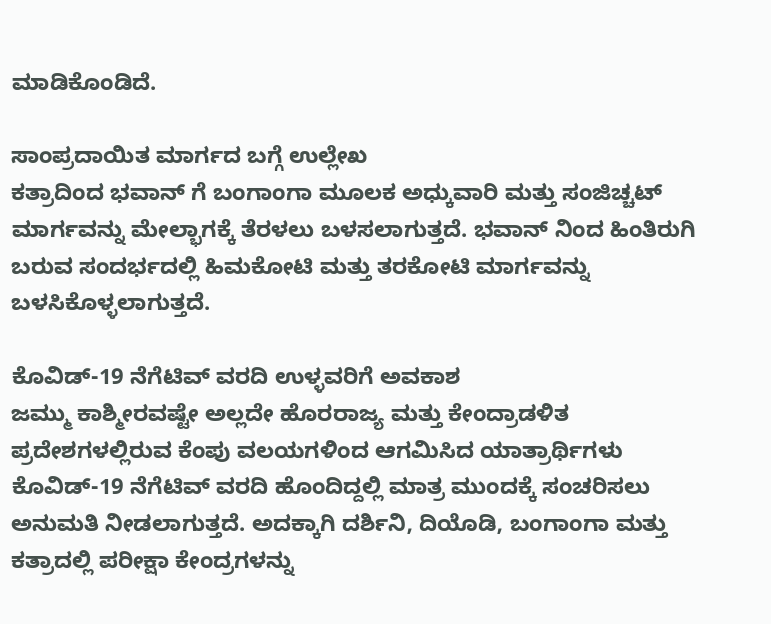ಮಾಡಿಕೊಂಡಿದೆ.

ಸಾಂಪ್ರದಾಯಿತ ಮಾರ್ಗದ ಬಗ್ಗೆ ಉಲ್ಲೇಖ
ಕತ್ರಾದಿಂದ ಭವಾನ್ ಗೆ ಬಂಗಾಂಗಾ ಮೂಲಕ ಅಧ್ಕುವಾರಿ ಮತ್ತು ಸಂಜಿಚ್ಚಟ್ ಮಾರ್ಗವನ್ನು ಮೇಲ್ಭಾಗಕ್ಕೆ ತೆರಳಲು ಬಳಸಲಾಗುತ್ತದೆ. ಭವಾನ್ ನಿಂದ ಹಿಂತಿರುಗಿ ಬರುವ ಸಂದರ್ಭದಲ್ಲಿ ಹಿಮಕೋಟಿ ಮತ್ತು ತರಕೋಟಿ ಮಾರ್ಗವನ್ನು ಬಳಸಿಕೊಳ್ಳಲಾಗುತ್ತದೆ.

ಕೊವಿಡ್-19 ನೆಗೆಟಿವ್ ವರದಿ ಉಳ್ಳವರಿಗೆ ಅವಕಾಶ
ಜಮ್ಮು ಕಾಶ್ಮೀರವಷ್ಟೇ ಅಲ್ಲದೇ ಹೊರರಾಜ್ಯ ಮತ್ತು ಕೇಂದ್ರಾಡಳಿತ ಪ್ರದೇಶಗಳಲ್ಲಿರುವ ಕೆಂಪು ವಲಯಗಳಿಂದ ಆಗಮಿಸಿದ ಯಾತ್ರಾರ್ಥಿಗಳು ಕೊವಿಡ್-19 ನೆಗೆಟಿವ್ ವರದಿ ಹೊಂದಿದ್ದಲ್ಲಿ ಮಾತ್ರ ಮುಂದಕ್ಕೆ ಸಂಚರಿಸಲು ಅನುಮತಿ ನೀಡಲಾಗುತ್ತದೆ. ಅದಕ್ಕಾಗಿ ದರ್ಶಿನಿ, ದಿಯೊಡಿ, ಬಂಗಾಂಗಾ ಮತ್ತು ಕತ್ರಾದಲ್ಲಿ ಪರೀಕ್ಷಾ ಕೇಂದ್ರಗಳನ್ನು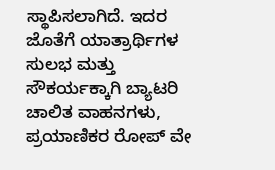ಸ್ಥಾಪಿಸಲಾಗಿದೆ. ಇದರ ಜೊತೆಗೆ ಯಾತ್ರಾರ್ಥಿಗಳ ಸುಲಭ ಮತ್ತು ಸೌಕರ್ಯಕ್ಕಾಗಿ ಬ್ಯಾಟರಿ ಚಾಲಿತ ವಾಹನಗಳು, ಪ್ರಯಾಣಿಕರ ರೋಪ್ ವೇ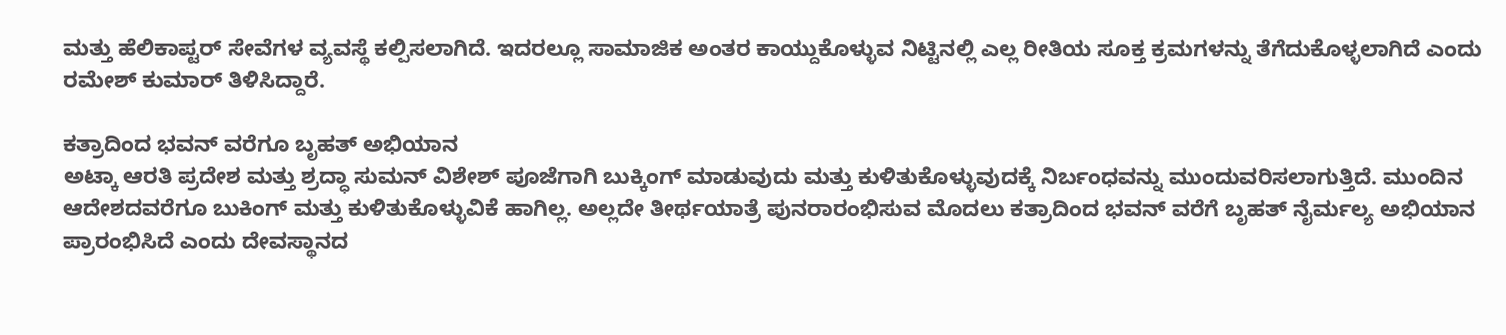ಮತ್ತು ಹೆಲಿಕಾಪ್ಟರ್ ಸೇವೆಗಳ ವ್ಯವಸ್ಥೆ ಕಲ್ಪಿಸಲಾಗಿದೆ. ಇದರಲ್ಲೂ ಸಾಮಾಜಿಕ ಅಂತರ ಕಾಯ್ದುಕೊಳ್ಳುವ ನಿಟ್ಟಿನಲ್ಲಿ ಎಲ್ಲ ರೀತಿಯ ಸೂಕ್ತ ಕ್ರಮಗಳನ್ನು ತೆಗೆದುಕೊಳ್ಳಲಾಗಿದೆ ಎಂದು ರಮೇಶ್ ಕುಮಾರ್ ತಿಳಿಸಿದ್ದಾರೆ.

ಕತ್ರಾದಿಂದ ಭವನ್ ವರೆಗೂ ಬೃಹತ್ ಅಭಿಯಾನ
ಅಟ್ಕಾ ಆರತಿ ಪ್ರದೇಶ ಮತ್ತು ಶ್ರದ್ಧಾ ಸುಮನ್ ವಿಶೇಶ್ ಪೂಜೆಗಾಗಿ ಬುಕ್ಕಿಂಗ್ ಮಾಡುವುದು ಮತ್ತು ಕುಳಿತುಕೊಳ್ಳುವುದಕ್ಕೆ ನಿರ್ಬಂಧವನ್ನು ಮುಂದುವರಿಸಲಾಗುತ್ತಿದೆ. ಮುಂದಿನ ಆದೇಶದವರೆಗೂ ಬುಕಿಂಗ್ ಮತ್ತು ಕುಳಿತುಕೊಳ್ಳುವಿಕೆ ಹಾಗಿಲ್ಲ. ಅಲ್ಲದೇ ತೀರ್ಥಯಾತ್ರೆ ಪುನರಾರಂಭಿಸುವ ಮೊದಲು ಕತ್ರಾದಿಂದ ಭವನ್ ವರೆಗೆ ಬೃಹತ್ ನೈರ್ಮಲ್ಯ ಅಭಿಯಾನ ಪ್ರಾರಂಭಿಸಿದೆ ಎಂದು ದೇವಸ್ಥಾನದ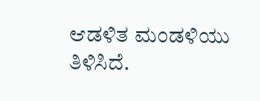ಆಡಳಿತ ಮಂಡಳಿಯು ತಿಳಿಸಿದೆ.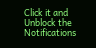Click it and Unblock the Notifications